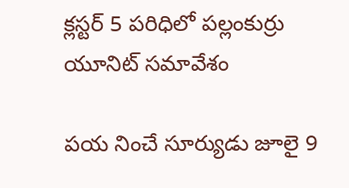క్లస్టర్ 5 పరిధిలో పల్లంకుర్రు యూనిట్ సమావేశం

పయ నించే సూర్యుడు జూలై 9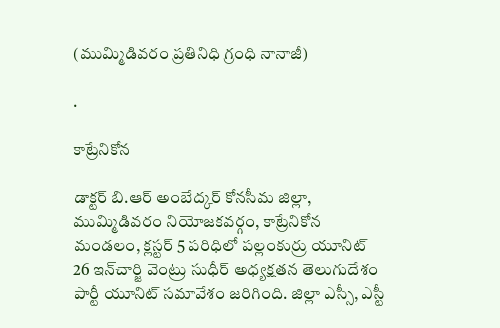(ముమ్మిడివరం ప్రతినిధి గ్రంధి నానాజీ)

.

కాట్రేనికోన

డాక్టర్ బి.ఆర్ అంబేద్కర్ కోనసీమ జిల్లా, ముమ్మిడివరం నియోజకవర్గం, కాట్రేనికోన మండలం, క్లస్టర్ 5 పరిధిలో పల్లంకుర్రు యూనిట్ 26 ఇన్‌చార్జి వెంట్రు సుధీర్ అధ్యక్షతన తెలుగుదేశం పార్టీ యూనిట్ సమావేశం జరిగింది. జిల్లా ఎస్సీ, ఎస్టీ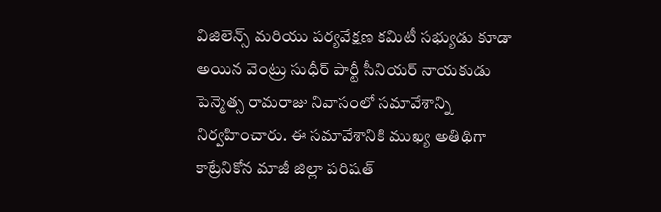విజిలెన్స్ మరియు పర్యవేక్షణ కమిటీ సభ్యుడు కూడా అయిన వెంట్రు సుధీర్ పార్టీ సీనియర్ నాయకుడు పెన్మెత్స రామరాజు నివాసంలో సమావేశాన్ని నిర్వహించారు. ఈ సమావేశానికి ముఖ్య అతిథిగా కాట్రేనికోన మాజీ జిల్లా పరిషత్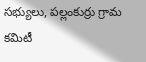సభ్యులు, పల్లంకుర్రు గ్రామ కమిటీ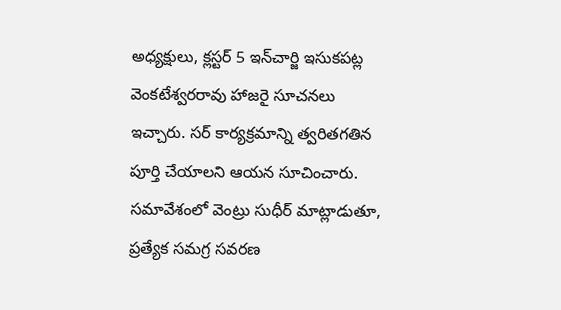అధ్యక్షులు, క్లస్టర్ 5 ఇన్‌చార్జి ఇసుకపట్ల వెంకటేశ్వరరావు హాజరై సూచనలు ఇచ్చారు. సర్ కార్యక్రమాన్ని త్వరితగతిన పూర్తి చేయాలని ఆయన సూచించారు. సమావేశంలో వెంట్రు సుధీర్ మాట్లాడుతూ, ప్రత్యేక సమగ్ర సవరణ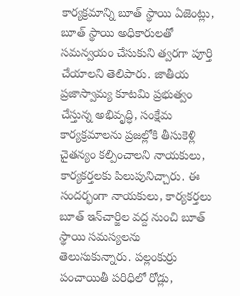కార్యక్రమాన్ని బూత్ స్థాయి ఏజెంట్లు, బూత్ స్థాయి అధికారులతో సమన్వయం చేసుకుని త్వరగా పూర్తి చేయాలని తెలిపారు. జాతీయ ప్రజాస్వామ్య కూటమి ప్రభుత్వం చేస్తున్న అభివృద్ధి, సంక్షేమ కార్యక్రమాలను ప్రజల్లోకి తీసుకెళ్లి చైతన్యం కల్పించాలని నాయకులు, కార్యకర్తలకు పిలుపునిచ్చారు. ఈ సందర్భంగా నాయకులు, కార్యకర్తలు బూత్ ఇన్‌చార్జిల వద్ద నుంచి బూత్ స్థాయి సమస్యలను తెలుసుకున్నారు. పల్లంకుర్రు పంచాయితీ పరిధిలో రోడ్లు,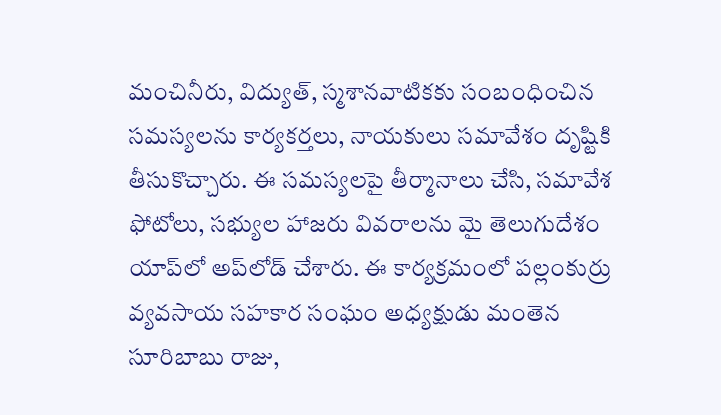మంచినీరు, విద్యుత్, స్మశానవాటికకు సంబంధించిన సమస్యలను కార్యకర్తలు, నాయకులు సమావేశం దృష్టికి తీసుకొచ్చారు. ఈ సమస్యలపై తీర్మానాలు చేసి, సమావేశ ఫోటోలు, సభ్యుల హాజరు వివరాలను మై తెలుగుదేశం యాప్‌లో అప్‌లోడ్ చేశారు. ఈ కార్యక్రమంలో పల్లంకుర్రు వ్యవసాయ సహకార సంఘం అధ్యక్షుడు మంతెన సూరిబాబు రాజు,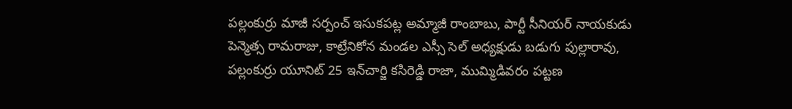పల్లంకుర్రు మాజీ సర్పంచ్ ఇసుకపట్ల అమ్మాజీ రాంబాబు, పార్టీ సీనియర్ నాయకుడు పెన్మెత్స రామరాజు, కాట్రేనికోన మండల ఎస్సీ సెల్ అధ్యక్షుడు బడుగు పుల్లారావు, పల్లంకుర్రు యూనిట్ 25 ఇన్‌చార్జి కసిరెడ్డి రాజా, ముమ్మిడివరం పట్టణ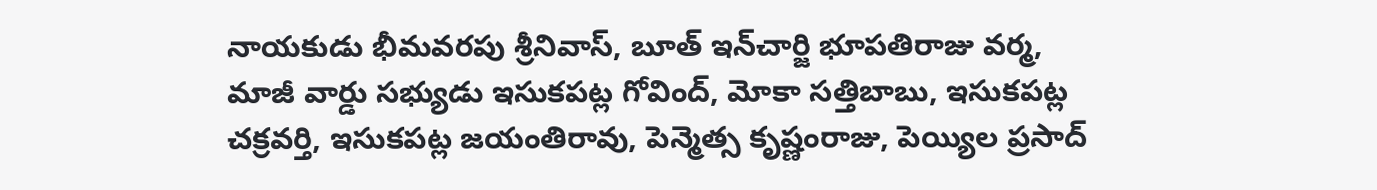నాయకుడు భీమవరపు శ్రీనివాస్, బూత్ ఇన్‌చార్జి భూపతిరాజు వర్మ, మాజీ వార్డు సభ్యుడు ఇసుకపట్ల గోవింద్, మోకా సత్తిబాబు, ఇసుకపట్ల చక్రవర్తి, ఇసుకపట్ల జయంతిరావు, పెన్మెత్స కృష్ణంరాజు, పెయ్యిల ప్రసాద్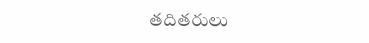తదితరులు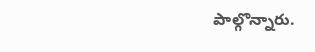పాల్గొన్నారు.